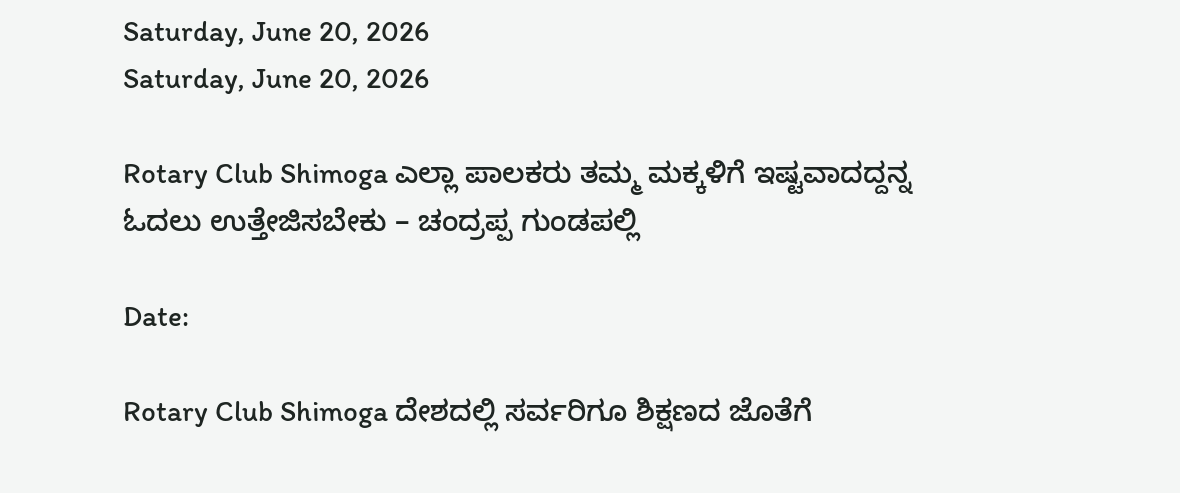Saturday, June 20, 2026
Saturday, June 20, 2026

Rotary Club Shimoga ಎಲ್ಲಾ ಪಾಲಕರು ತಮ್ಮ ಮಕ್ಕಳಿಗೆ ಇಷ್ಟವಾದದ್ದನ್ನ ಓದಲು ಉತ್ತೇಜಿಸಬೇಕು – ಚಂದ್ರಪ್ಪ ಗುಂಡಪಲ್ಲಿ

Date:

Rotary Club Shimoga ದೇಶದಲ್ಲಿ ಸರ್ವರಿಗೂ ಶಿಕ್ಷಣದ ಜೊತೆಗೆ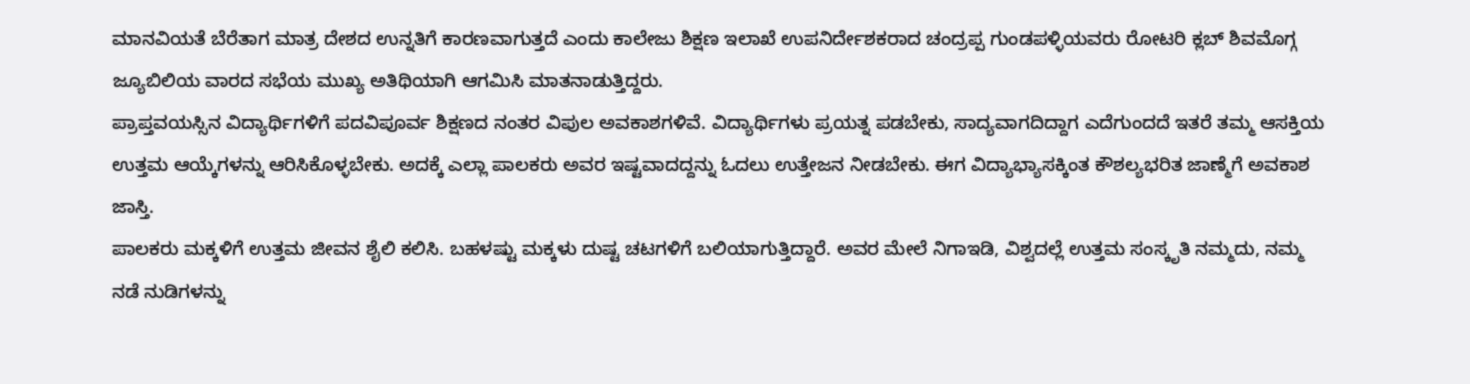ಮಾನವಿಯತೆ ಬೆರೆತಾಗ ಮಾತ್ರ ದೇಶದ ಉನ್ನತಿಗೆ ಕಾರಣವಾಗುತ್ತದೆ ಎಂದು ಕಾಲೇಜು ಶಿಕ್ಷಣ ಇಲಾಖೆ ಉಪನಿರ್ದೇಶಕರಾದ ಚಂದ್ರಪ್ಪ ಗುಂಡಪಳ್ಳಿಯವರು ರೋಟರಿ ಕ್ಲಬ್ ಶಿವಮೊಗ್ಗ ಜ್ಯೂಬಿಲಿಯ ವಾರದ ಸಭೆಯ ಮುಖ್ಯ ಅತಿಥಿಯಾಗಿ ಆಗಮಿಸಿ ಮಾತನಾಡುತ್ತಿದ್ದರು.
ಪ್ರಾಪ್ತವಯಸ್ಸಿನ ವಿದ್ಯಾರ್ಥಿಗಳಿಗೆ ಪದವಿಪೂರ್ವ ಶಿಕ್ಷಣದ ನಂತರ ವಿಪುಲ ಅವಕಾಶಗಳಿವೆ. ವಿದ್ಯಾರ್ಥಿಗಳು ಪ್ರಯತ್ನ ಪಡಬೇಕು, ಸಾದ್ಯವಾಗದಿದ್ದಾಗ ಎದೆಗುಂದದೆ ಇತರೆ ತಮ್ಮ ಆಸಕ್ತಿಯ ಉತ್ತಮ ಆಯ್ಕೆಗಳನ್ನು ಆರಿಸಿಕೊಳ್ಳಬೇಕು. ಅದಕ್ಕೆ ಎಲ್ಲಾ ಪಾಲಕರು ಅವರ ಇಷ್ಟವಾದದ್ದನ್ನು ಓದಲು ಉತ್ತೇಜನ ನೀಡಬೇಕು. ಈಗ ವಿದ್ಯಾಭ್ಯಾಸಕ್ಕಿಂತ ಕೌಶಲ್ಯಭರಿತ ಜಾಣ್ಮೆಗೆ ಅವಕಾಶ ಜಾಸ್ತಿ.
ಪಾಲಕರು ಮಕ್ಕಳಿಗೆ ಉತ್ತಮ ಜೀವನ ಶೈಲಿ ಕಲಿಸಿ. ಬಹಳಷ್ಟು ಮಕ್ಕಳು ದುಷ್ಟ ಚಟಗಳಿಗೆ ಬಲಿಯಾಗುತ್ತಿದ್ದಾರೆ. ಅವರ ಮೇಲೆ ನಿಗಾಇಡಿ, ವಿಶ್ವದಲ್ಲೆ ಉತ್ತಮ ಸಂಸ್ಕೃತಿ ನಮ್ಮದು, ನಮ್ಮ ನಡೆ ನುಡಿಗಳನ್ನು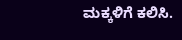ಮಕ್ಕಳಿಗೆ ಕಲಿಸಿ.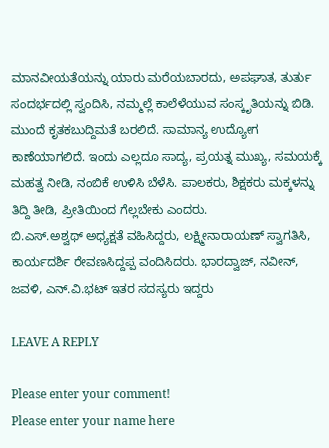ಮಾನವೀಯತೆಯನ್ನು ಯಾರು ಮರೆಯಬಾರದು, ಅಪಘಾತ, ತುರ್ತು ಸಂದರ್ಭದಲ್ಲಿ ಸ್ವಂದಿಸಿ, ನಮ್ಮಲ್ಲೆ ಕಾಲೆಳೆಯುವ ಸಂಸ್ಕೃತಿಯನ್ನು ಬಿಡಿ.
ಮುಂದೆ ಕೃತಕಬುದ್ದಿಮತೆ ಬರಲಿದೆ. ಸಾಮಾನ್ಯ ಉದ್ಯೋಗ ಕಾಣೆಯಾಗಲಿದೆ. ಇಂದು ಎಲ್ಲದೂ ಸಾದ್ಯ, ಪ್ರಯತ್ನ ಮುಖ್ಯ, ಸಮಯಕ್ಕೆ ಮಹತ್ವ ನೀಡಿ, ನಂಬಿಕೆ ಉಳಿಸಿ ಬೆಳೆಸಿ. ಪಾಲಕರು, ಶಿಕ್ಷಕರು ಮಕ್ಕಳನ್ನು ತಿದ್ದಿ ತೀಡಿ, ಪ್ರೀತಿಯಿಂದ ಗೆಲ್ಲಬೇಕು ಎಂದರು.
ಬಿ.ಎಸ್.ಅಶ್ವಥ್ ಅಧ್ಯಕ್ಷತೆ ವಹಿಸಿದ್ದರು, ಲಕ್ಷ್ಮೀನಾರಾಯಣ್ ಸ್ವಾಗತಿಸಿ, ಕಾರ್ಯದರ್ಶಿ ರೇವಣಸಿದ್ದಪ್ಪ ವಂದಿಸಿದರು. ಭಾರದ್ವಾಜ್, ನವೀನ್, ಜವಳಿ, ಎನ್.ವಿ.ಭಟ್ ಇತರ ಸದಸ್ಯರು ಇದ್ದರು

LEAVE A REPLY

Please enter your comment!
Please enter your name here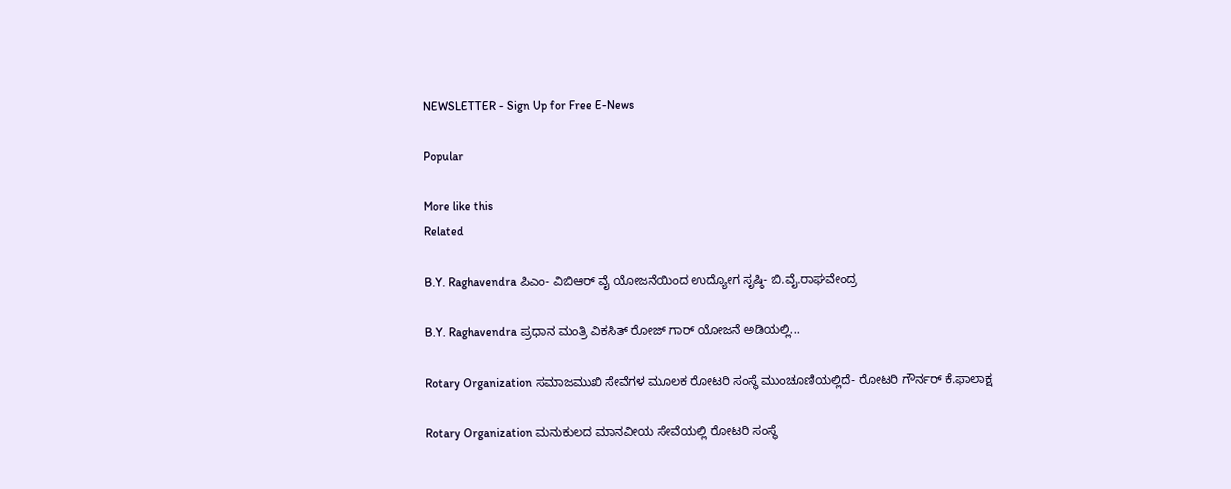NEWSLETTER - Sign Up for Free E-News

Popular

More like this
Related

B.Y. Raghavendra ಪಿಎಂ- ವಿಬಿಆರ್ ವೈ ಯೋಜನೆಯಿಂದ ಉದ್ಯೋಗ ಸೃಷ್ಠಿ- ಬಿ.ವೈ.ರಾಘವೇಂದ್ರ

B.Y. Raghavendra ಪ್ರಧಾನ ಮಂತ್ರಿ ವಿಕಸಿತ್ ರೋಜ್ ಗಾರ್ ಯೋಜನೆ ಅಡಿಯಲ್ಲಿ...

Rotary Organization ಸಮಾಜಮುಖಿ ಸೇವೆಗಳ ಮೂಲಕ ರೋಟರಿ ಸಂಸ್ಥೆ ಮುಂಚೂಣಿಯಲ್ಲಿದೆ- ರೋಟರಿ ಗೌರ್ನರ್ ಕೆ.ಫಾಲಾಕ್ಷ

Rotary Organization ಮನುಕುಲದ ಮಾನವೀಯ ಸೇವೆಯಲ್ಲಿ ರೋಟರಿ ಸಂಸ್ಥೆ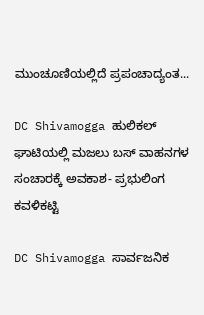ಮುಂಚೂಣಿಯಲ್ಲಿದೆ ಪ್ರಪಂಚಾದ್ಯಂತ...

DC Shivamogga ಹುಲಿಕಲ್ ಘಾಟಿಯಲ್ಲಿ ಮಜಲು ಬಸ್ ವಾಹನಗಳ ಸಂಚಾರಕ್ಕೆ ಅವಕಾಶ- ಪ್ರಭುಲಿಂಗ ಕವಳಿಕಟ್ಟಿ

DC Shivamogga ಸಾರ್ವಜನಿಕ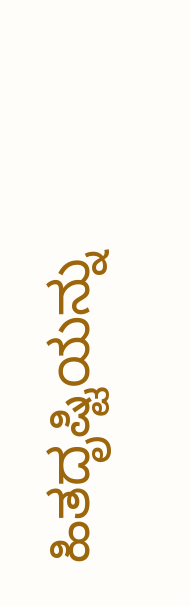ಹಿತದೃಷ್ಟಿಯನ್ನು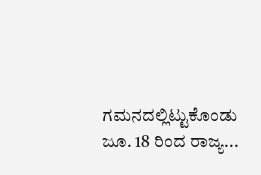ಗಮನದಲ್ಲಿಟ್ಟುಕೊಂಡು ಜೂ. 18 ರಿಂದ ರಾಜ್ಯ...